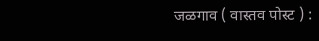जळगाव ( वास्तव पोस्ट ) :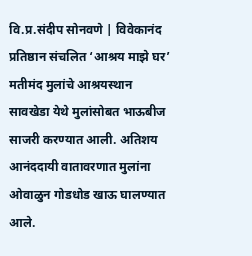वि.प्र.संदीप सोनवणे | विवेकानंद प्रतिष्ठान संचलित ‘आश्रय माझे घर’ मतीमंद मुलांचे आश्रयस्थान सावखेडा येथे मुलांसोबत भाऊबीज साजरी करण्यात आली. अतिशय आनंददायी वातावरणात मुलांना ओवाळुन गोडधोड खाऊ घालण्यात आले.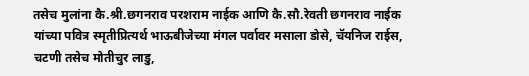तसेच मुलांना कै.श्री.छगनराव परशराम नाईक आणि कै.सौ.रेवती छगनराव नाईक यांच्या पवित्र स्मृतीप्रित्यर्थ भाऊबीजेच्या मंगल पर्वावर मसाला डोसे, चॅयनिज राईस, चटणी तसेच मोतीचुर लाडु,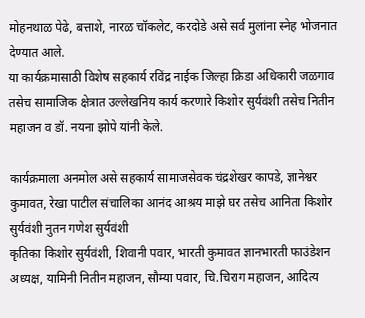मोहनथाळ पेढे, बत्ताशे, नारळ चॉकलेट, करदोडे असे सर्व मुलांना स्नेह भोजनात देण्यात आले.
या कार्यक्रमासाठी विशेष सहकार्य रविंद्र नाईक जिल्हा क्रिडा अधिकारी जळगाव तसेच सामाजिक क्षेत्रात उल्लेखनिय कार्य करणारे किशोर सुर्यवंशी तसेच नितीन महाजन व डॉ. नयना झोपे यांनी केले.

कार्यक्रमाला अनमोल असे सहकार्य सामाजसेवक चंद्रशेखर कापडे, ज्ञानेश्वर कुमावत, रेखा पाटील संचालिका आनंद आश्रय माझे घर तसेच आनिता किशोर सुर्यवंशी नुतन गणेश सुर्यवंशी
कृतिका किशोर सुर्यवंशी, शिवानी पवार, भारती कुमावत ज्ञानभारती फाउंडेशन अध्यक्ष, यामिनी नितीन महाजन, सौम्या पवार, चि.चिराग महाजन, आदित्य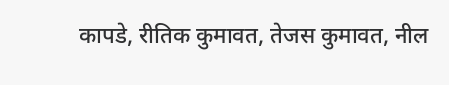कापडे, रीतिक कुमावत, तेजस कुमावत, नील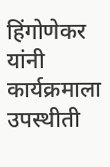हिंगोणेकर यांनी कार्यक्रमाला उपस्थीती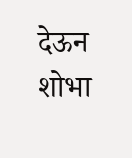देऊन शोभा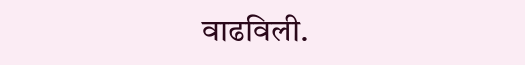वाढविली.